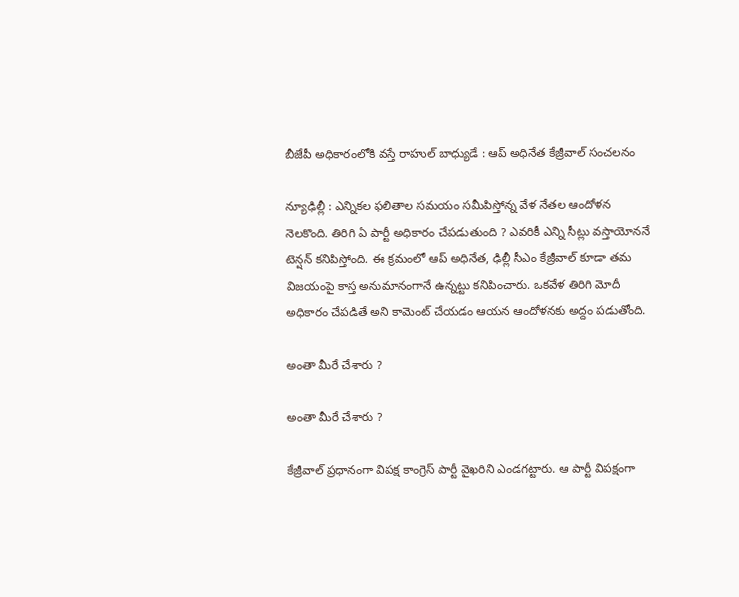బీజేపీ అధికారంలోకి వస్తే రాహుల్ బాధ్యుడే : ఆప్ అధినేత కేజ్రీవాల్ సంచలనం

న్యూఢిల్లీ : ఎన్నికల ఫలితాల సమయం సమీపిస్తోన్న వేళ నేతల ఆందోళన నెలకొంది. తిరిగి ఏ పార్టీ అధికారం చేపడుతుంది ? ఎవరికీ ఎన్ని సీట్లు వస్తాయోననే టెన్షన్ కనిపిస్తోంది. ఈ క్రమంలో ఆప్ అధినేత, ఢిల్లీ సీఎం కేజ్రీవాల్ కూడా తమ విజయంపై కాస్త అనుమానంగానే ఉన్నట్టు కనిపించారు. ఒకవేళ తిరిగి మోదీ అధికారం చేపడితే అని కామెంట్ చేయడం ఆయన ఆందోళనకు అద్దం పడుతోంది.

అంతా మీరే చేశారు ?

అంతా మీరే చేశారు ?

కేజ్రీవాల్ ప్రధానంగా విపక్ష కాంగ్రెస్ పార్టీ వైఖరిని ఎండగట్టారు. ఆ పార్టీ విపక్షంగా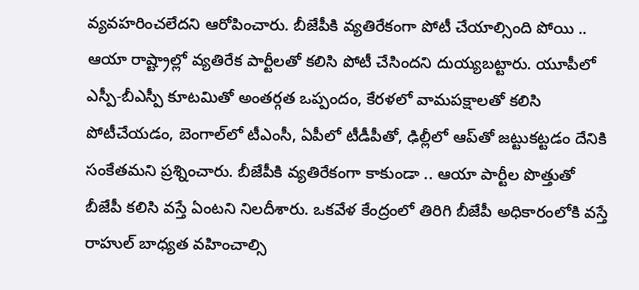వ్యవహరించలేదని ఆరోపించారు. బీజేపీకి వ్యతిరేకంగా పోటీ చేయాల్సింది పోయి .. ఆయా రాష్ట్రాల్లో వ్యతిరేక పార్టీలతో కలిసి పోటీ చేసిందని దుయ్యబట్టారు. యూపీలో ఎస్పీ-బీఎస్పీ కూటమితో అంతర్గత ఒప్పందం, కేరళలో వామపక్షాలతో కలిసి పోటీచేయడం, బెంగాల్‌లో టీఎంసీ, ఏపీలో టీడీపీతో, ఢిల్లీలో ఆప్‌తో జట్టుకట్టడం దేనికి సంకేతమని ప్రశ్నించారు. బీజేపీకి వ్యతిరేకంగా కాకుండా .. ఆయా పార్టీల పొత్తుతో బీజేపీ కలిసి వస్తే ఏంటని నిలదీశారు. ఒకవేళ కేంద్రంలో తిరిగి బీజేపీ అధికారంలోకి వస్తే రాహుల్ బాధ్యత వహించాల్సి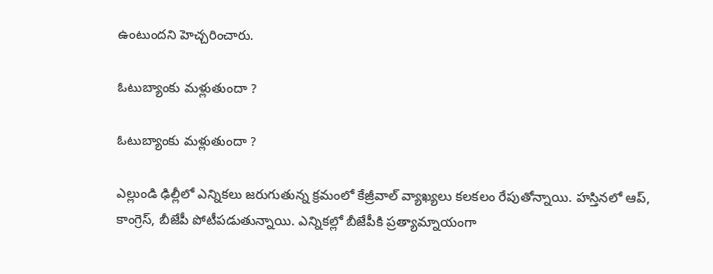ఉంటుందని హెచ్చరించారు.

ఓటుబ్యాంకు మళ్లుతుందా ?

ఓటుబ్యాంకు మళ్లుతుందా ?

ఎల్లుండి ఢిల్లీలో ఎన్నికలు జరుగుతున్న క్రమంలో కేజ్రీవాల్ వ్యాఖ్యలు కలకలం రేపుతోన్నాయి. హస్తినలో ఆప్, కాంగ్రెస్, బీజేపీ పోటీపడుతున్నాయి. ఎన్నికల్లో బీజేపీకి ప్రత్యామ్నాయంగా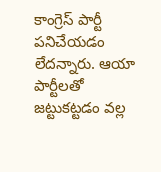కాంగ్రెస్ పార్టీ పనిచేయడం లేదన్నారు. ఆయా పార్టీలతో జట్టుకట్టడం వల్ల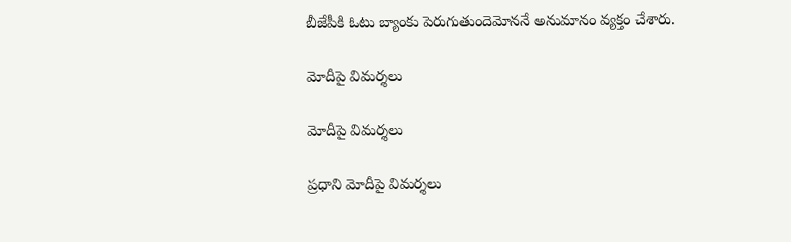బీజేపీకి ఓటు బ్యాంకు పెరుగుతుందెమోననే అనుమానం వ్యక్తం చేశారు.

మోదీపై విమర్శలు

మోదీపై విమర్శలు

ప్రధాని మోదీపై విమర్శలు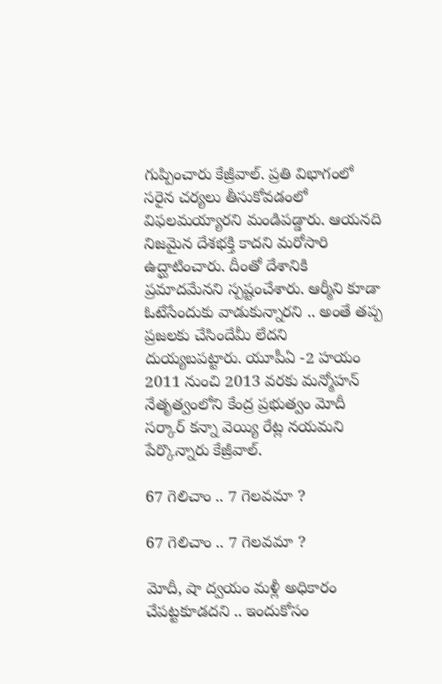గుప్పించారు కేజ్రీవాల్. ప్రతి విభాగంలో సరైన చర్యలు తీసుకోవడంలో విఫలమయ్యారని మండిపడ్డారు. ఆయనది నిజమైన దేశభక్తి కాదని మరోసారి ఉద్ఘాటించారు. దీంతో దేశానికి ప్రమాదమేనని స్పష్టంచేశారు. ఆర్మీని కూడా ఓటేసేందుకు వాడుకున్నారని .. అంతే తప్ప ప్రజలకు చేసిందేమీ లేదని దుయ్యబపట్టారు. యూపీఏ -2 హయం 2011 నుంచి 2013 వరకు మన్మోహన్ నేతృత్వంలోని కేంద్ర ప్రభుత్వం మోదీ సర్కార్ కన్నా వెయ్యి రేట్ల నయమని పేర్కొన్నారు కేజ్రీవాల్.

67 గెలిచాం .. 7 గెలవమా ?

67 గెలిచాం .. 7 గెలవమా ?

మోదీ, షా ద్వయం మళ్లీ అధికారం చేపట్టకూడదని .. ఇందుకోసం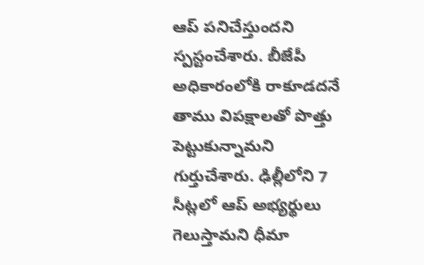ఆప్ పనిచేస్తుందని స్పస్టంచేశారు. బీజేపీ అధికారంలోకి రాకూడదనే తాము విపక్షాలతో పొత్తు పెట్టుకున్నామని గుర్తుచేశారు. ఢిల్లీలోని 7 సీట్లలో ఆప్ అభ్యర్థులు గెలుస్తామని ధీమా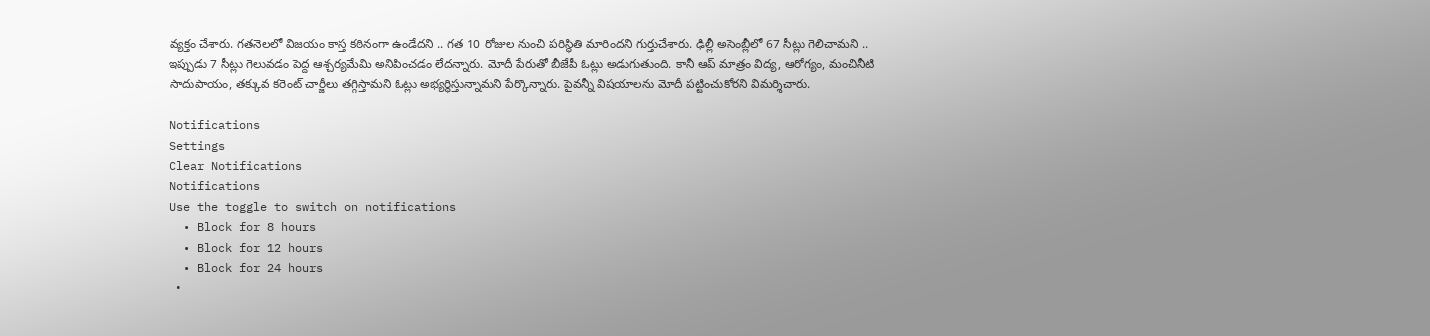వ్యక్తం చేశారు. గతనెలలో విజయం కాస్త కఠినంగా ఉండేదని .. గత 10 రోజుల నుంచి పరిస్థితి మారిందని గుర్తుచేశారు. ఢిల్లీ అసెంబ్లీలో 67 సీట్లు గెలిచామని .. ఇప్పుడు 7 సీట్లు గెలువడం పెద్ద ఆశ్చర్యమేమి అనిపించడం లేదన్నారు. మోదీ పేరుతో బీజేపీ ఓట్లు అడుగుతుంది. కానీ ఆప్ మాత్రం విద్య, ఆరోగ్యం, మంచినీటి సాదుపాయం, తక్కువ కరెంట్ చార్జీలు తగ్గిస్తామని ఓట్లు అభ్యర్థిస్తున్నామని పేర్కొన్నారు. పైవన్నీ విషయాలను మోదీ పట్టించుకోరని విమర్శిచారు.

Notifications
Settings
Clear Notifications
Notifications
Use the toggle to switch on notifications
  • Block for 8 hours
  • Block for 12 hours
  • Block for 24 hours
  •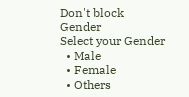Don't block
Gender
Select your Gender
  • Male
  • Female
  • Others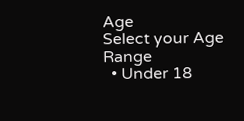Age
Select your Age Range
  • Under 18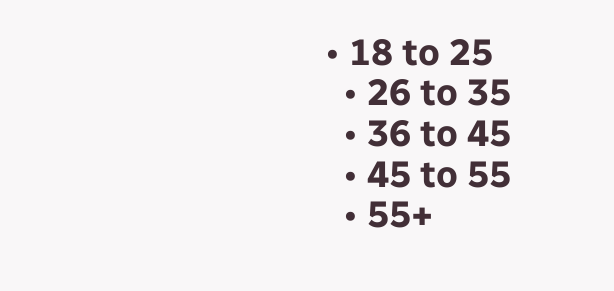• 18 to 25
  • 26 to 35
  • 36 to 45
  • 45 to 55
  • 55+